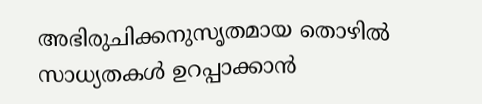അഭിരുചിക്കനുസൃതമായ തൊഴില്‍ സാധ്യതകള്‍ ഉറപ്പാക്കാന്‍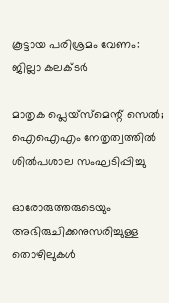കൂട്ടായ പരിശ്രമം വേണം: ജില്ലാ കലക്ടര്‍

മാതൃക പ്ലെയ്‌സ്മെന്റ് സെല്‍; ഐഐഎം നേതൃത്വത്തില്‍ ശില്‍പശാല സംഘടിപ്പിച്ചു

ഓരോരുത്തരുടെയും അഭിരുചിക്കനുസരിച്ചുള്ള തൊഴിലുകള്‍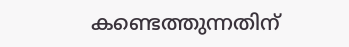കണ്ടെത്തുന്നതിന്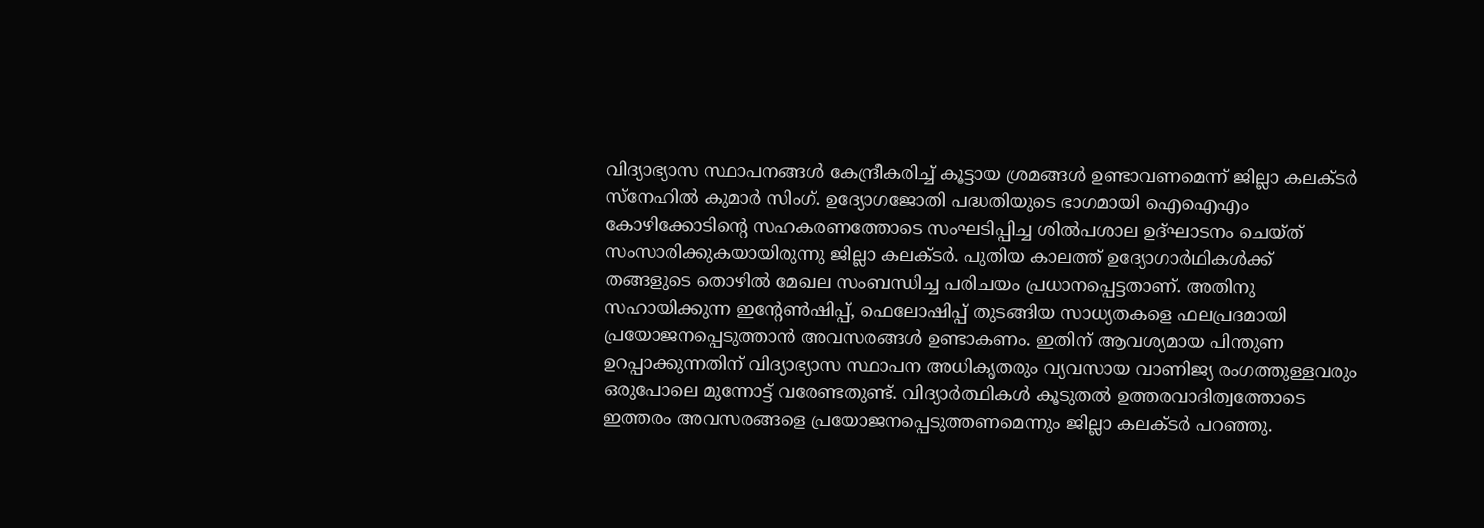വിദ്യാഭ്യാസ സ്ഥാപനങ്ങള്‍ കേന്ദ്രീകരിച്ച് കൂട്ടായ ശ്രമങ്ങള്‍ ഉണ്ടാവണമെന്ന് ജില്ലാ കലക്ടര്‍ സ്‌നേഹില്‍ കുമാര്‍ സിംഗ്. ഉദ്യോഗജോതി പദ്ധതിയുടെ ഭാഗമായി ഐഐഎം കോഴിക്കോടിന്റെ സഹകരണത്തോടെ സംഘടിപ്പിച്ച ശില്‍പശാല ഉദ്ഘാടനം ചെയ്ത് സംസാരിക്കുകയായിരുന്നു ജില്ലാ കലക്ടര്‍. പുതിയ കാലത്ത് ഉദ്യോഗാര്‍ഥികള്‍ക്ക് തങ്ങളുടെ തൊഴില്‍ മേഖല സംബന്ധിച്ച പരിചയം പ്രധാനപ്പെട്ടതാണ്. അതിനു സഹായിക്കുന്ന ഇന്റേണ്‍ഷിപ്പ്, ഫെലോഷിപ്പ് തുടങ്ങിയ സാധ്യതകളെ ഫലപ്രദമായി പ്രയോജനപ്പെടുത്താന്‍ അവസരങ്ങള്‍ ഉണ്ടാകണം. ഇതിന് ആവശ്യമായ പിന്തുണ ഉറപ്പാക്കുന്നതിന് വിദ്യാഭ്യാസ സ്ഥാപന അധികൃതരും വ്യവസായ വാണിജ്യ രംഗത്തുള്ളവരും ഒരുപോലെ മുന്നോട്ട് വരേണ്ടതുണ്ട്. വിദ്യാര്‍ത്ഥികള്‍ കൂടുതല്‍ ഉത്തരവാദിത്വത്തോടെ ഇത്തരം അവസരങ്ങളെ പ്രയോജനപ്പെടുത്തണമെന്നും ജില്ലാ കലക്ടര്‍ പറഞ്ഞു.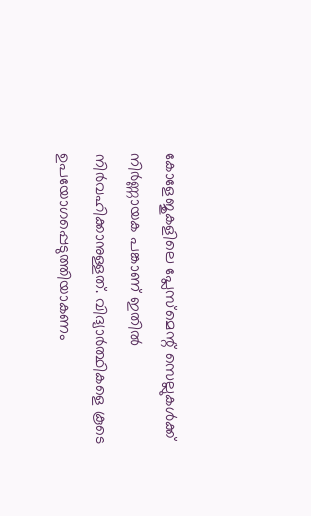കോളേജുകളിലെ പ്ലേസ്‌മെന്റ് സെല്ലുകള്‍ക്ക് നിര്‍ണ്ണായക പങ്കാണ് ഇതില്‍ നിര്‍വഹിക്കാനുള്ളത്. വിദ്യാര്‍ത്ഥികളെ കൂടെ ഉപയോഗപ്പെടുത്തിയാകണം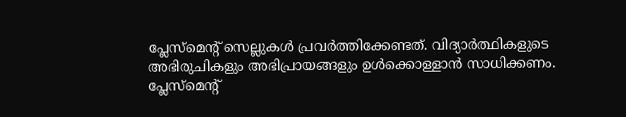പ്ലേസ്‌മെന്റ് സെല്ലുകള്‍ പ്രവര്‍ത്തിക്കേണ്ടത്. വിദ്യാര്‍ത്ഥികളുടെ അഭിരുചികളും അഭിപ്രായങ്ങളും ഉള്‍ക്കൊള്ളാന്‍ സാധിക്കണം. പ്ലേസ്‌മെന്റ്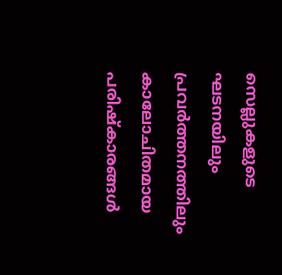സെല്ലുകളുടെ ഘടനയിലും പ്രവര്‍ത്തനത്തിലും കാലോചിതമായ പരിഷ്‌കാരങ്ങള്‍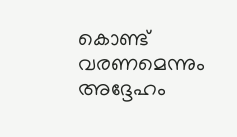കൊണ്ട് വരണമെന്നും അദ്ദേഹം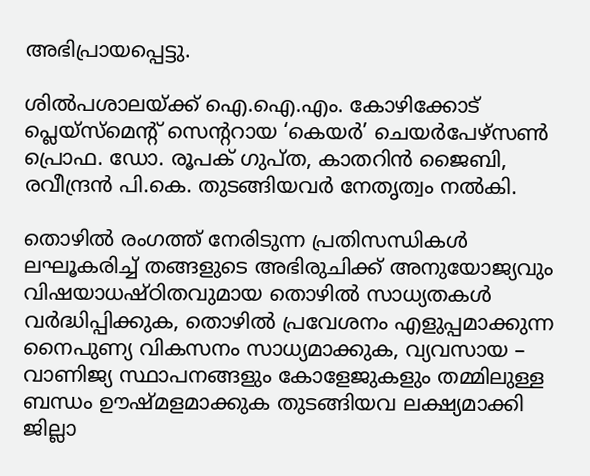അഭിപ്രായപ്പെട്ടു.

ശില്‍പശാലയ്ക്ക് ഐ.ഐ.എം. കോഴിക്കോട് പ്ലെയ്‌സ്‌മെന്റ് സെന്ററായ ‘കെയര്‍’ ചെയര്‍പേഴ്‌സണ്‍ പ്രൊഫ. ഡോ. രൂപക് ഗുപ്ത, കാതറിന്‍ ജൈബി, രവീന്ദ്രന്‍ പി.കെ. തുടങ്ങിയവര്‍ നേതൃത്വം നല്‍കി.

തൊഴില്‍ രംഗത്ത് നേരിടുന്ന പ്രതിസന്ധികള്‍ ലഘൂകരിച്ച് തങ്ങളുടെ അഭിരുചിക്ക് അനുയോജ്യവും വിഷയാധഷ്ഠിതവുമായ തൊഴില്‍ സാധ്യതകള്‍ വര്‍ദ്ധിപ്പിക്കുക, തൊഴില്‍ പ്രവേശനം എളുപ്പമാക്കുന്ന നൈപുണ്യ വികസനം സാധ്യമാക്കുക, വ്യവസായ – വാണിജ്യ സ്ഥാപനങ്ങളും കോളേജുകളും തമ്മിലുള്ള ബന്ധം ഊഷ്മളമാക്കുക തുടങ്ങിയവ ലക്ഷ്യമാക്കി ജില്ലാ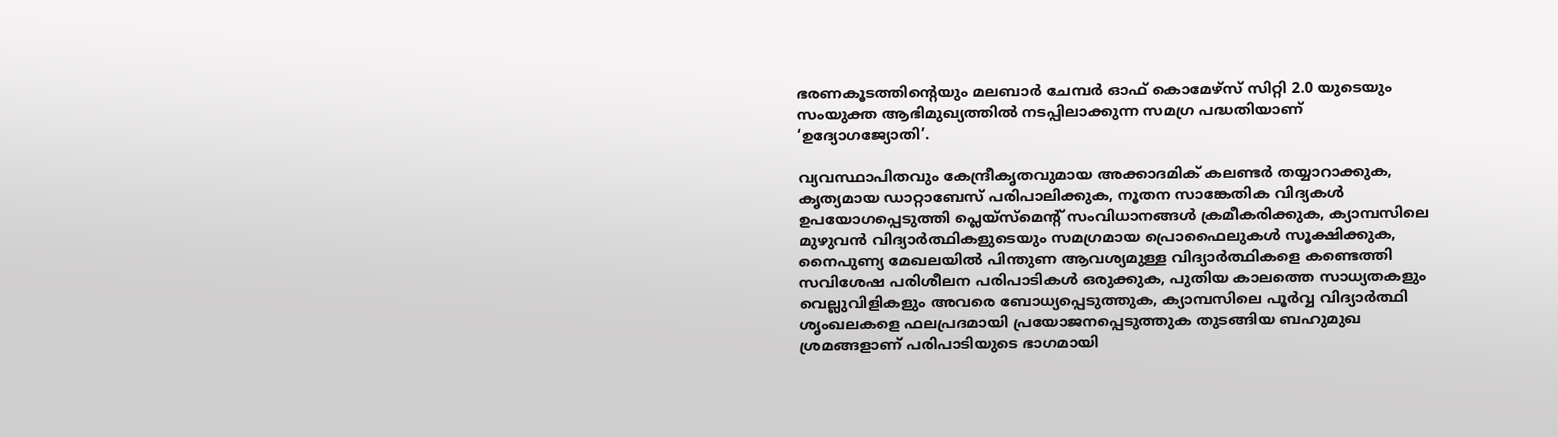ഭരണകൂടത്തിന്റെയും മലബാര്‍ ചേമ്പര്‍ ഓഫ് കൊമേഴ്‌സ് സിറ്റി 2.0 യുടെയും സംയുക്ത ആഭിമുഖ്യത്തില്‍ നടപ്പിലാക്കുന്ന സമഗ്ര പദ്ധതിയാണ് ‘ഉദ്യോഗജ്യോതി’.

വ്യവസ്ഥാപിതവും കേന്ദ്രീകൃതവുമായ അക്കാദമിക് കലണ്ടര്‍ തയ്യാറാക്കുക, കൃത്യമായ ഡാറ്റാബേസ് പരിപാലിക്കുക, നൂതന സാങ്കേതിക വിദ്യകള്‍ ഉപയോഗപ്പെടുത്തി പ്ലെയ്‌സ്‌മെന്റ് സംവിധാനങ്ങള്‍ ക്രമീകരിക്കുക, ക്യാമ്പസിലെ മുഴുവന്‍ വിദ്യാര്‍ത്ഥികളുടെയും സമഗ്രമായ പ്രൊഫൈലുകള്‍ സൂക്ഷിക്കുക, നൈപുണ്യ മേഖലയില്‍ പിന്തുണ ആവശ്യമുള്ള വിദ്യാര്‍ത്ഥികളെ കണ്ടെത്തി സവിശേഷ പരിശീലന പരിപാടികള്‍ ഒരുക്കുക, പുതിയ കാലത്തെ സാധ്യതകളും വെല്ലുവിളികളും അവരെ ബോധ്യപ്പെടുത്തുക, ക്യാമ്പസിലെ പൂര്‍വ്വ വിദ്യാര്‍ത്ഥി ശൃംഖലകളെ ഫലപ്രദമായി പ്രയോജനപ്പെടുത്തുക തുടങ്ങിയ ബഹുമുഖ ശ്രമങ്ങളാണ് പരിപാടിയുടെ ഭാഗമായി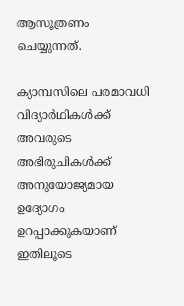ആസൂത്രണം ചെയ്യുന്നത്.

ക്യാമ്പസിലെ പരമാവധി വിദ്യാര്‍ഥികള്‍ക്ക് അവരുടെ അഭിരുചികള്‍ക്ക് അനുയോജ്യമായ ഉദ്യോഗം ഉറപ്പാക്കുകയാണ് ഇതിലൂടെ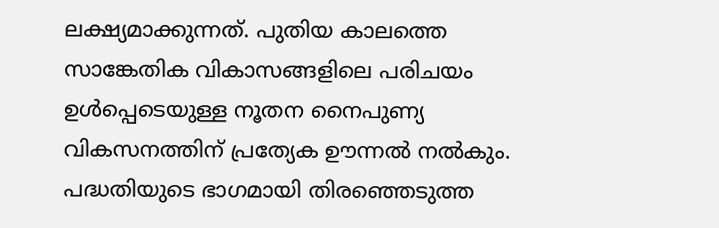ലക്ഷ്യമാക്കുന്നത്. പുതിയ കാലത്തെ സാങ്കേതിക വികാസങ്ങളിലെ പരിചയം ഉള്‍പ്പെടെയുള്ള നൂതന നൈപുണ്യ വികസനത്തിന് പ്രത്യേക ഊന്നല്‍ നല്‍കും. പദ്ധതിയുടെ ഭാഗമായി തിരഞ്ഞെടുത്ത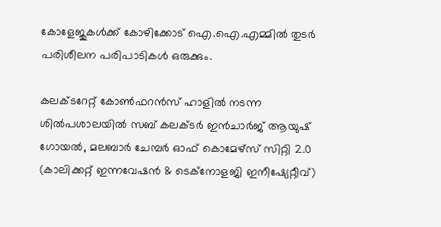കോളേജുകള്‍ക്ക് കോഴിക്കോട് ഐ.ഐ.എമ്മില്‍ തുടര്‍ പരിശീലന പരിപാടികള്‍ ഒരുക്കും.

കലക്ടറേറ്റ് കോണ്‍ഫറന്‍സ് ഹാളില്‍ നടന്ന ശില്‍പശാലയില്‍ സബ് കലക്ടര്‍ ഇന്‍ചാര്‍ജ് ആയുഷ് ഗോയല്‍, മലബാര്‍ ചേമ്പര്‍ ഓഫ് കൊമേഴ്‌സ് സിറ്റി 2.0 (കാലിക്കറ്റ് ഇന്നവേഷന്‍ & ടെക്‌നോളജി ഇനീഷ്യേറ്റീവ്)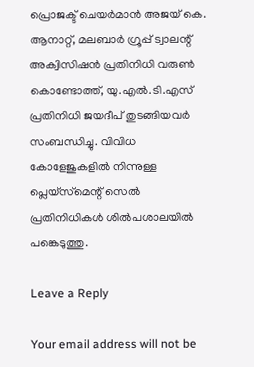പ്രൊജക്ട് ചെയര്‍മാന്‍ അജയ് കെ. ആനാറ്റ്, മലബാര്‍ ഗ്രൂപ്പ് ട്വാലന്റ് അക്വിസിഷന്‍ പ്രതിനിധി വരുണ്‍ കൊണ്ടോത്ത്, യു.എല്‍.ടി.എസ് പ്രതിനിധി ജയദീപ് തുടങ്ങിയവര്‍ സംബന്ധിച്ചു. വിവിധ കോളേജുകളില്‍ നിന്നുള്ള പ്ലെയ്‌സ്‌മെന്റ് സെല്‍ പ്രതിനിധികള്‍ ശില്‍പശാലയില്‍ പങ്കെടുത്തു.

Leave a Reply

Your email address will not be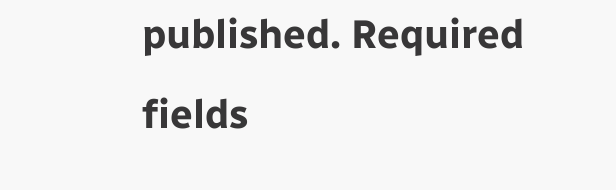published. Required fields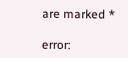are marked *

error: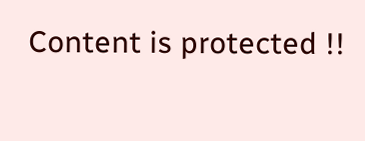Content is protected !!